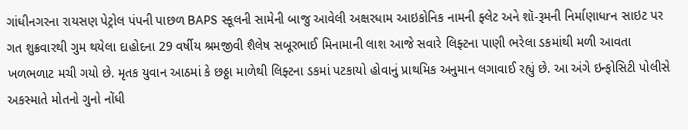ગાંધીનગરના રાયસણ પેટ્રોલ પંપની પાછળ BAPS સ્કૂલની સામેની બાજુ આવેલી અક્ષરધામ આઇકોનિક નામની ફ્લેટ અને શૉ-રૂમની નિર્માણાધrન સાઇટ પર ગત શુક્રવારથી ગુમ થયેલા દાહોદના 29 વર્ષીય શ્રમજીવી શૈલેષ સબૂરભાઈ મિનામાની લાશ આજે સવારે લિફ્ટના પાણી ભરેલા ડકમાંથી મળી આવતા ખળભળાટ મચી ગયો છે. મૃતક યુવાન આઠમાં કે છઠ્ઠા માળેથી લિફ્ટના ડકમાં પટકાયો હોવાનું પ્રાથમિક અનુમાન લગાવાઈ રહ્યું છે. આ અંગે ઇન્ફોસિટી પોલીસે અકસ્માતે મોતનો ગુનો નોંધી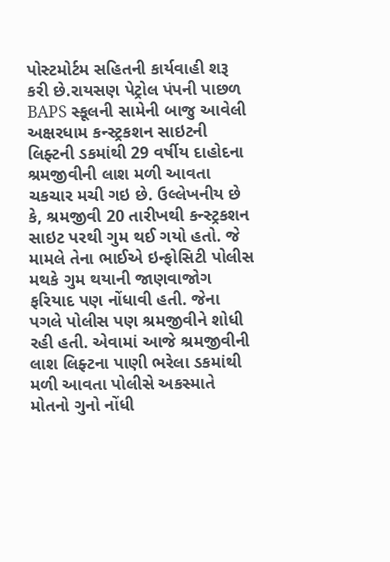પોસ્ટમોર્ટમ સહિતની કાર્યવાહી શરૂ કરી છે.રાયસણ પેટ્રોલ પંપની પાછળ BAPS સ્કૂલની સામેની બાજુ આવેલી અક્ષરધામ કન્સ્ટ્રકશન સાઇટની લિફ્ટની ડકમાંથી 29 વર્ષીય દાહોદના શ્રમજીવીની લાશ મળી આવતા ચકચાર મચી ગઇ છે. ઉલ્લેખનીય છે કે, શ્રમજીવી 20 તારીખથી કન્સ્ટ્રકશન સાઇટ પરથી ગુમ થઈ ગયો હતો. જે મામલે તેના ભાઈએ ઇન્ફોસિટી પોલીસ મથકે ગુમ થયાની જાણવાજોગ ફરિયાદ પણ નોંધાવી હતી. જેના પગલે પોલીસ પણ શ્રમજીવીને શોધી રહી હતી. એવામાં આજે શ્રમજીવીની લાશ લિફ્ટના પાણી ભરેલા ડકમાંથી મળી આવતા પોલીસે અકસ્માતે મોતનો ગુનો નોંધી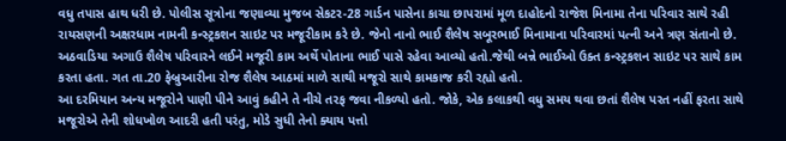વધુ તપાસ હાથ ધરી છે. પોલીસ સૂત્રોના જણાવ્યા મુજબ સેકટર-28 ગાર્ડન પાસેના કાચા છાપરામાં મૂળ દાહોદનો રાજેશ મિનામા તેના પરિવાર સાથે રહી રાયસણની અક્ષરધામ નામની કન્સ્ટ્રકશન સાઇટ પર મજૂરીકામ કરે છે. જેનો નાનો ભાઈ શૈલેષ સબૂરભાઈ મિનામાના પરિવારમાં પત્ની અને ત્રણ સંતાનો છે. અઠવાડિયા અગાઉ શૈલેષ પરિવારને લઈને મજૂરી કામ અર્થે પોતાના ભાઈ પાસે રહેવા આવ્યો હતો.જેથી બન્ને ભાઈઓ ઉક્ત કન્સ્ટ્રકશન સાઇટ પર સાથે કામ કરતા હતા. ગત તા.20 ફેબ્રુઆરીના રોજ શૈલેષ આઠમાં માળે સાથી મજૂરો સાથે કામકાજ કરી રહ્યો હતો.
આ દરમિયાન અન્ય મજૂરોને પાણી પીને આવું કહીને તે નીચે તરફ જવા નીકળ્યો હતો. જોકે, એક કલાકથી વધુ સમય થવા છતાં શૈલેષ પરત નહીં ફરતા સાથે મજૂરોએ તેની શોધખોળ આદરી હતી પરંતુ, મોડે સુધી તેનો ક્યાય પત્તો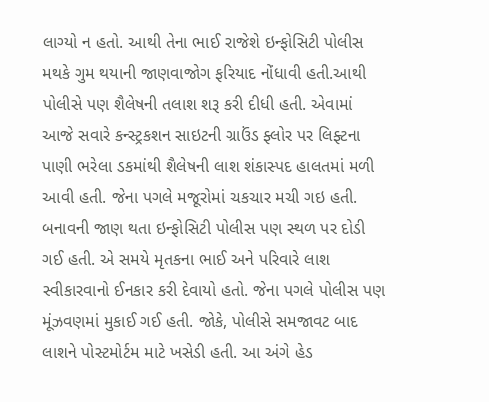લાગ્યો ન હતો. આથી તેના ભાઈ રાજેશે ઇન્ફોસિટી પોલીસ મથકે ગુમ થયાની જાણવાજોગ ફરિયાદ નોંધાવી હતી.આથી પોલીસે પણ શૈલેષની તલાશ શરૂ કરી દીધી હતી. એવામાં આજે સવારે કન્સ્ટ્રકશન સાઇટની ગ્રાઉંડ ફ્લોર પર લિફ્ટના પાણી ભરેલા ડકમાંથી શૈલેષની લાશ શંકાસ્પદ હાલતમાં મળી આવી હતી. જેના પગલે મજૂરોમાં ચકચાર મચી ગઇ હતી. બનાવની જાણ થતા ઇન્ફોસિટી પોલીસ પણ સ્થળ પર દોડી ગઈ હતી. એ સમયે મૃતકના ભાઈ અને પરિવારે લાશ સ્વીકારવાનો ઈનકાર કરી દેવાયો હતો. જેના પગલે પોલીસ પણ મૂંઝવણમાં મુકાઈ ગઈ હતી. જોકે, પોલીસે સમજાવટ બાદ લાશને પોસ્ટમોર્ટમ માટે ખસેડી હતી. આ અંગે હેડ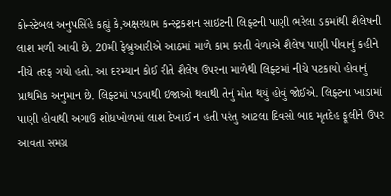કોન્સ્ટેબલ અનુપસિંહે કહ્યું કે,અક્ષરધામ કન્સ્ટ્રકશન સાઇટની લિફ્ટની પાણી ભરેલા ડકમાંથી શૈલેષની લાશ મળી આવી છે. 20મી ફેબ્રુઆરીએ આઠમાં માળે કામ કરતી વેળાએ શૈલેષ પાણી પીવાનું કહીને નીચે તરફ ગયો હતો. આ દરમ્યાન કોઈ રીતે શૈલેષ ઉપરના માળેથી લિફ્ટમાં નીચે પટકાયો હોવાનું પ્રાથમિક અનુમાન છે. લિફ્ટમાં પડવાથી ઇજાઓ થવાથી તેનું મોત થયું હોવું જોઈએ. લિફ્ટના ખાડામાં પાણી હોવાથી અગાઉ શોધખોળમાં લાશ દેખાઈ ન હતી પરંતુ આટલા દિવસો બાદ મૃતદેહ ફૂલીને ઉપર આવતા સમગ્ર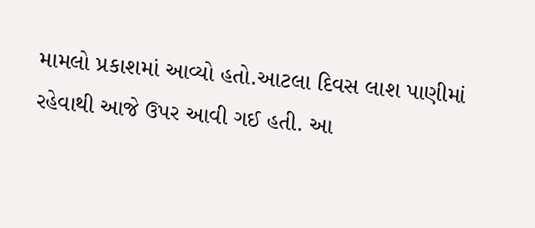મામલો પ્રકાશમાં આવ્યો હતો.આટલા દિવસ લાશ પાણીમાં રહેવાથી આજે ઉપર આવી ગઈ હતી. આ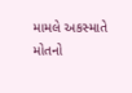મામલે અકસ્માતે મોતનો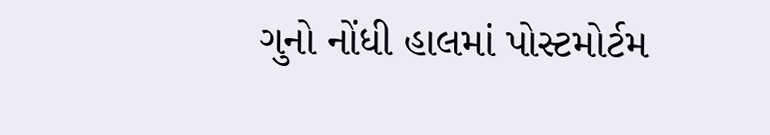ગુનો નોંધી હાલમાં પોસ્ટમોર્ટમ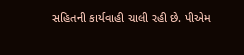સહિતની કાર્યવાહી ચાલી રહી છે. પીએમ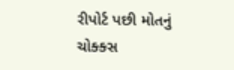રીપોર્ટ પછી મોતનું ચોક્ક્સ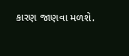કારણ જાણવા મળશે.